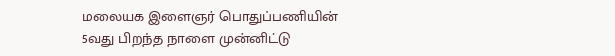மலையக இளைஞர் பொதுப்பணியின் 5வது பிறந்த நாளை முன்னிட்டு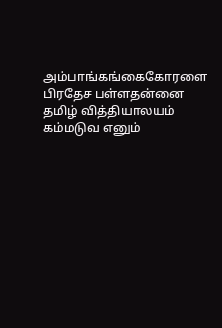அம்பாங்கங்கைகோரளை பிரதேச பள்ளதன்னை தமிழ் வித்தியாலயம் கம்மடுவ எனும்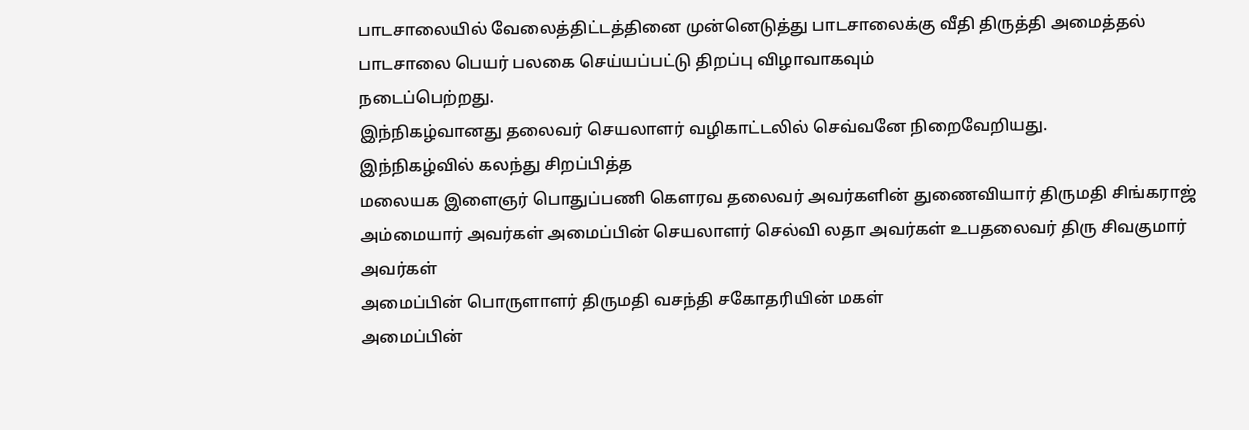பாடசாலையில் வேலைத்திட்டத்தினை முன்னெடுத்து பாடசாலைக்கு வீதி திருத்தி அமைத்தல் பாடசாலை பெயர் பலகை செய்யப்பட்டு திறப்பு விழாவாகவும்
நடைப்பெற்றது.
இந்நிகழ்வானது தலைவர் செயலாளர் வழிகாட்டலில் செவ்வனே நிறைவேறியது.
இந்நிகழ்வில் கலந்து சிறப்பித்த
மலையக இளைஞர் பொதுப்பணி கௌரவ தலைவர் அவர்களின் துணைவியார் திருமதி சிங்கராஜ் அம்மையார் அவர்கள் அமைப்பின் செயலாளர் செல்வி லதா அவர்கள் உபதலைவர் திரு சிவகுமார் அவர்கள்
அமைப்பின் பொருளாளர் திருமதி வசந்தி சகோதரியின் மகள்
அமைப்பின்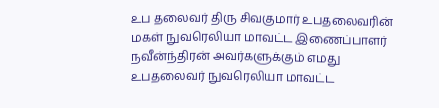உப தலைவர் திரு சிவகுமார் உபதலைவரின் மகள் நுவரெலியா மாவட்ட இணைப்பாளர் நவீன்ந்திரன் அவர்களுக்கும் எமது உபதலைவர் நுவரெலியா மாவட்ட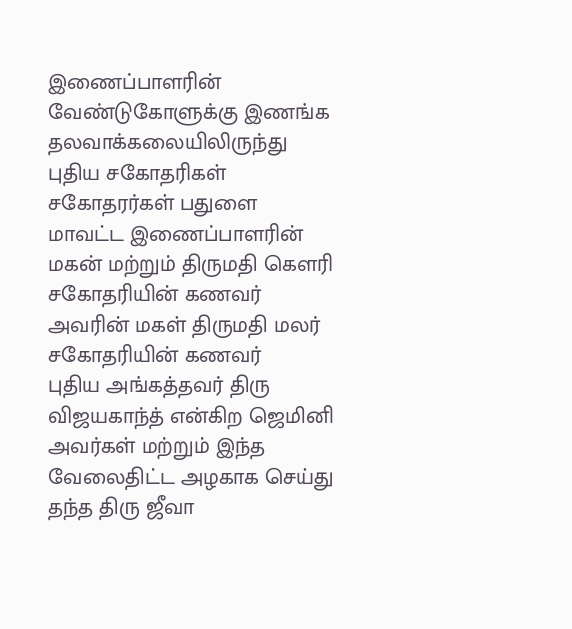இணைப்பாளரின் வேண்டுகோளுக்கு இணங்க
தலவாக்கலையிலிருந்து புதிய சகோதரிகள் சகோதரர்கள் பதுளை மாவட்ட இணைப்பாளரின் மகன் மற்றும் திருமதி கௌரி சகோதரியின் கணவர் அவரின் மகள் திருமதி மலர் சகோதரியின் கணவர்
புதிய அங்கத்தவர் திரு விஜயகாந்த் என்கிற ஜெமினி அவர்கள் மற்றும் இந்த வேலைதிட்ட அழகாக செய்து தந்த திரு ஜீவா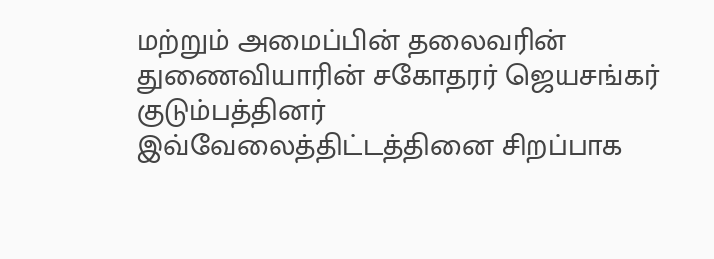மற்றும் அமைப்பின் தலைவரின் துணைவியாரின் சகோதரர் ஜெயசங்கர் குடும்பத்தினர்
இவ்வேலைத்திட்டத்தினை சிறப்பாக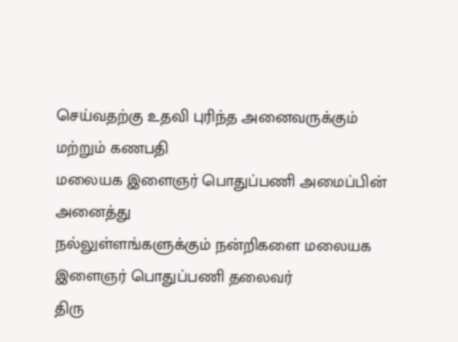செய்வதற்கு உதவி புரிந்த அனைவருக்கும் மற்றும் கணபதி
மலையக இளைஞர் பொதுப்பணி அமைப்பின் அனைத்து
நல்லுள்ளங்களுக்கும் நன்றிகளை மலையக இளைஞர் பொதுப்பணி தலைவர்
திரு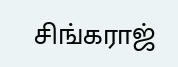சிங்கராஜ்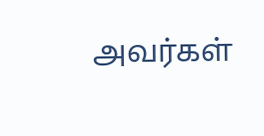அவர்கள்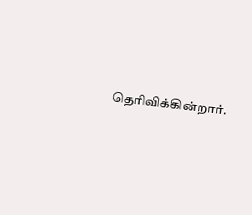தெரிவிக்கின்றார்.